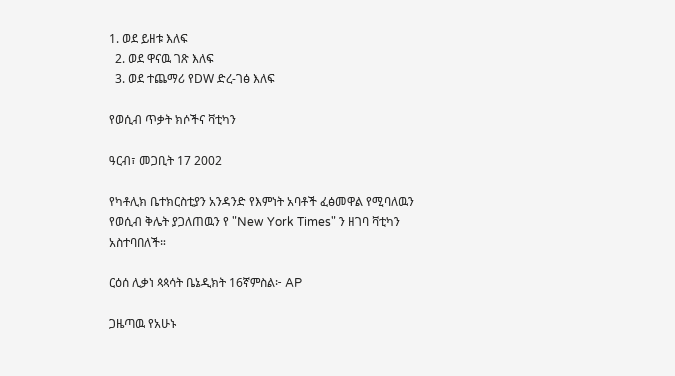1. ወደ ይዘቱ እለፍ
  2. ወደ ዋናዉ ገጽ እለፍ
  3. ወደ ተጨማሪ የDW ድረ-ገፅ እለፍ

የወሲብ ጥቃት ክሶችና ቫቲካን

ዓርብ፣ መጋቢት 17 2002

የካቶሊክ ቤተክርስቲያን አንዳንድ የእምነት አባቶች ፈፅመዋል የሚባለዉን የወሲብ ቅሌት ያጋለጠዉን የ "New York Times" ን ዘገባ ቫቲካን አስተባበለች።

ርዕሰ ሊቃነ ጳጳሳት ቤኔዲክት 16ኛምስል፦ AP

ጋዜጣዉ የአሁኑ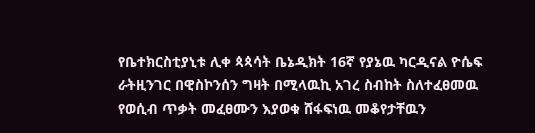የቤተክርስቲያኒቱ ሊቀ ጳጳሳት ቤኔዲክት 16ኛ የያኔዉ ካርዲናል ዮሴፍ ራትዚንገር በዊስኮንሰን ግዛት በሚላዉኪ አገረ ስብከት ስለተፈፀመዉ የወሲብ ጥቃት መፈፀሙን እያወቁ ሸፋፍነዉ መቆየታቸዉን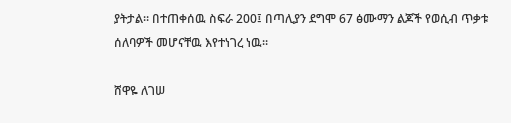ያትታል። በተጠቀሰዉ ስፍራ 200፤ በጣሊያን ደግሞ 67 ፅሙማን ልጆች የወሲብ ጥቃቱ ሰለባዎች መሆናቸዉ እየተነገረ ነዉ።

ሸዋዬ ለገሠ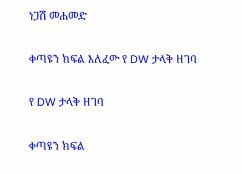ነጋሽ መሐመድ

ቀጣዩን ክፍል እለፈው የ DW ታላቅ ዘገባ

የ DW ታላቅ ዘገባ

ቀጣዩን ክፍል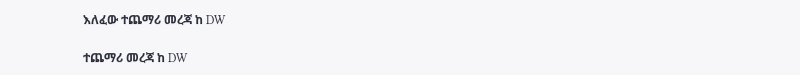እለፈው ተጨማሪ መረጃ ከ DW

ተጨማሪ መረጃ ከ DW